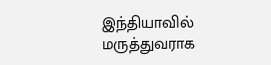இந்தியாவில் மருத்துவராக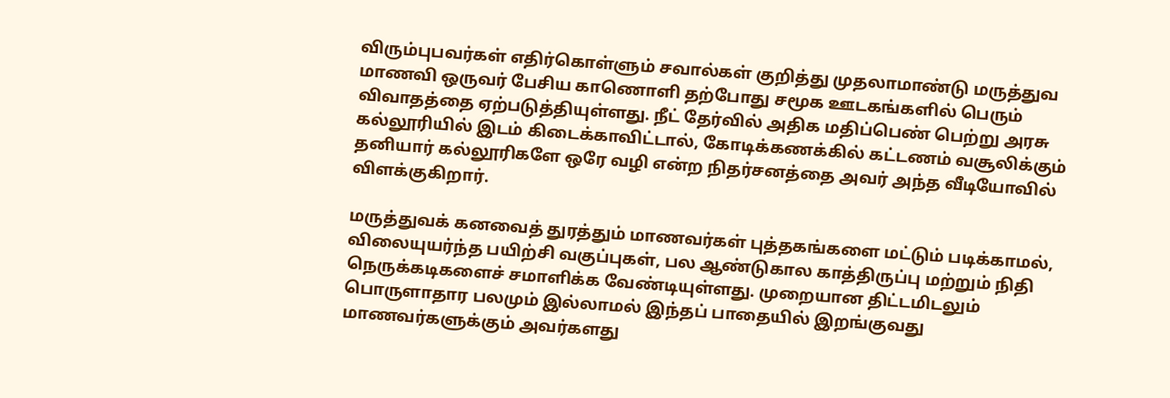விரும்புபவர்கள் எதிர்கொள்ளும் சவால்கள் குறித்து முதலாமாண்டு மருத்துவ மாணவி ஒருவர் பேசிய காணொளி தற்போது சமூக ஊடகங்களில் பெரும் விவாதத்தை ஏற்படுத்தியுள்ளது. நீட் தேர்வில் அதிக மதிப்பெண் பெற்று அரசு கல்லூரியில் இடம் கிடைக்காவிட்டால், கோடிக்கணக்கில் கட்டணம் வசூலிக்கும் தனியார் கல்லூரிகளே ஒரே வழி என்ற நிதர்சனத்தை அவர் அந்த வீடியோவில் விளக்குகிறார்.

மருத்துவக் கனவைத் துரத்தும் மாணவர்கள் புத்தகங்களை மட்டும் படிக்காமல், விலையுயர்ந்த பயிற்சி வகுப்புகள், பல ஆண்டுகால காத்திருப்பு மற்றும் நிதி நெருக்கடிகளைச் சமாளிக்க வேண்டியுள்ளது. முறையான திட்டமிடலும் பொருளாதார பலமும் இல்லாமல் இந்தப் பாதையில் இறங்குவது மாணவர்களுக்கும் அவர்களது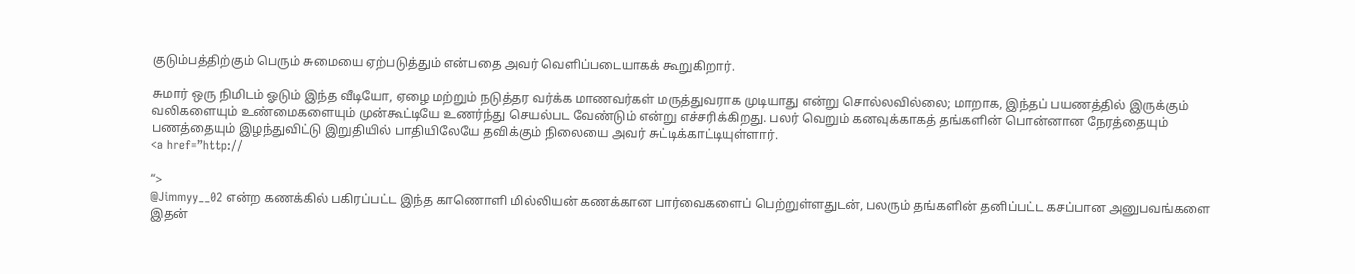குடும்பத்திற்கும் பெரும் சுமையை ஏற்படுத்தும் என்பதை அவர் வெளிப்படையாகக் கூறுகிறார்.

சுமார் ஒரு நிமிடம் ஓடும் இந்த வீடியோ, ஏழை மற்றும் நடுத்தர வர்க்க மாணவர்கள் மருத்துவராக முடியாது என்று சொல்லவில்லை; மாறாக, இந்தப் பயணத்தில் இருக்கும் வலிகளையும் உண்மைகளையும் முன்கூட்டியே உணர்ந்து செயல்பட வேண்டும் என்று எச்சரிக்கிறது. பலர் வெறும் கனவுக்காகத் தங்களின் பொன்னான நேரத்தையும் பணத்தையும் இழந்துவிட்டு இறுதியில் பாதியிலேயே தவிக்கும் நிலையை அவர் சுட்டிக்காட்டியுள்ளார்.
<a href=”http://

“>
@Jimmyy__02 என்ற கணக்கில் பகிரப்பட்ட இந்த காணொளி மில்லியன் கணக்கான பார்வைகளைப் பெற்றுள்ளதுடன், பலரும் தங்களின் தனிப்பட்ட கசப்பான அனுபவங்களை இதன்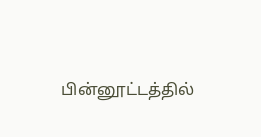பின்னூட்டத்தில்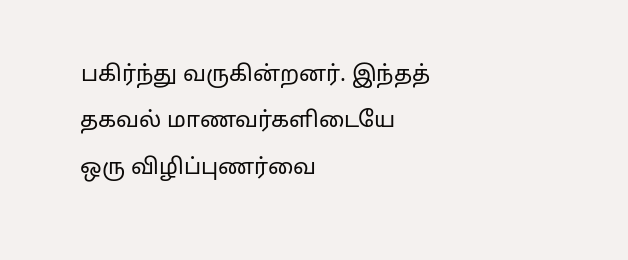பகிர்ந்து வருகின்றனர். இந்தத் தகவல் மாணவர்களிடையே ஒரு விழிப்புணர்வை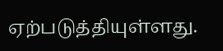ஏற்படுத்தியுள்ளது.